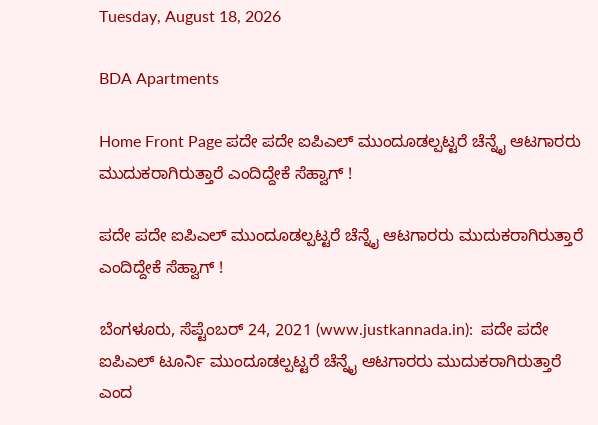Tuesday, August 18, 2026

BDA Apartments

Home Front Page ಪದೇ ಪದೇ ಐಪಿಎಲ್ ಮುಂದೂಡಲ್ಪಟ್ಟರೆ ಚೆನ್ನೈ ಆಟಗಾರರು ಮುದುಕರಾಗಿರುತ್ತಾರೆ ಎಂದಿದ್ದೇಕೆ ಸೆಹ್ವಾಗ್ !

ಪದೇ ಪದೇ ಐಪಿಎಲ್ ಮುಂದೂಡಲ್ಪಟ್ಟರೆ ಚೆನ್ನೈ ಆಟಗಾರರು ಮುದುಕರಾಗಿರುತ್ತಾರೆ ಎಂದಿದ್ದೇಕೆ ಸೆಹ್ವಾಗ್ !

ಬೆಂಗಳೂರು, ಸೆಪ್ಟೆಂಬರ್ 24, 2021 (www.justkannada.in):  ಪದೇ ಪದೇ ಐಪಿಎಲ್ ಟೂರ್ನಿ ಮುಂದೂಡಲ್ಪಟ್ಟರೆ ಚೆನ್ನೈ ಆಟಗಾರರು ಮುದುಕರಾಗಿರುತ್ತಾರೆ ಎಂದ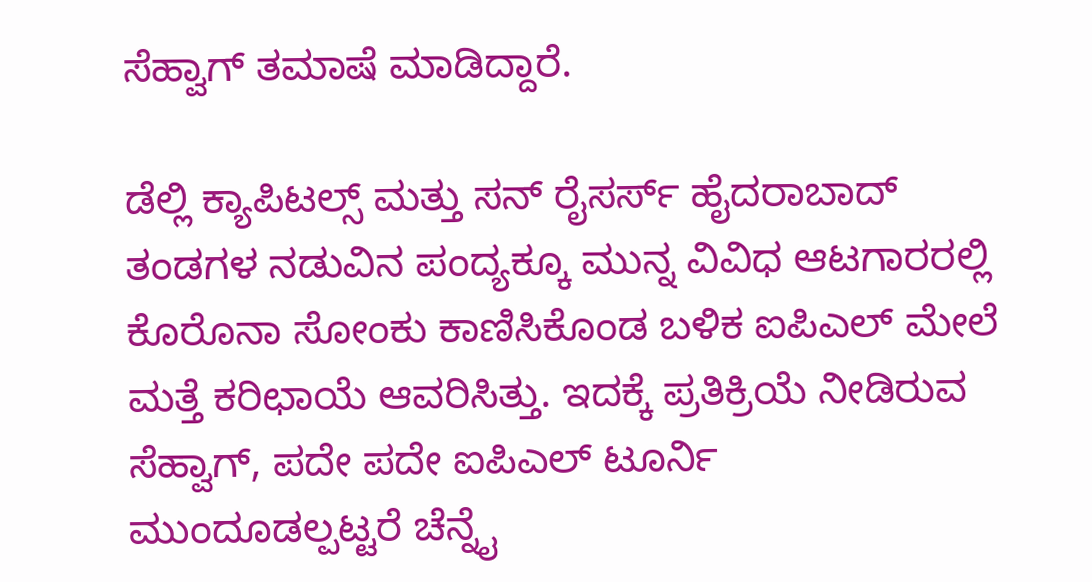ಸೆಹ್ವಾಗ್ ತಮಾಷೆ ಮಾಡಿದ್ದಾರೆ.

ಡೆಲ್ಲಿ ಕ್ಯಾಪಿಟಲ್ಸ್ ಮತ್ತು ಸನ್ ರೈಸರ್ಸ್ ಹೈದರಾಬಾದ್ ತಂಡಗಳ ನಡುವಿನ ಪಂದ್ಯಕ್ಕೂ ಮುನ್ನ ವಿವಿಧ ಆಟಗಾರರಲ್ಲಿ ಕೊರೊನಾ ಸೋಂಕು ಕಾಣಿಸಿಕೊಂಡ ಬಳಿಕ ಐಪಿಎಲ್ ಮೇಲೆ ಮತ್ತೆ ಕರಿಛಾಯೆ ಆವರಿಸಿತ್ತು. ಇದಕ್ಕೆ ಪ್ರತಿಕ್ರಿಯೆ ನೀಡಿರುವ ಸೆಹ್ವಾಗ್, ಪದೇ ಪದೇ ಐಪಿಎಲ್ ಟೂರ್ನಿ ಮುಂದೂಡಲ್ಪಟ್ಟರೆ ಚೆನ್ನೈ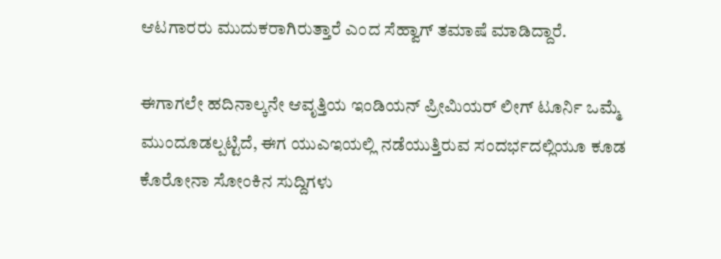ಆಟಗಾರರು ಮುದುಕರಾಗಿರುತ್ತಾರೆ ಎಂದ ಸೆಹ್ವಾಗ್ ತಮಾಷೆ ಮಾಡಿದ್ದಾರೆ.

ಈಗಾಗಲೇ ಹದಿನಾಲ್ಕನೇ ಆವೃತ್ತಿಯ ಇಂಡಿಯನ್ ಪ್ರೀಮಿಯರ್ ಲೀಗ್ ಟೂರ್ನಿ ಒಮ್ಮೆ ಮುಂದೂಡಲ್ಪಟ್ಟಿದೆ, ಈಗ ಯುಎಇಯಲ್ಲಿ ನಡೆಯುತ್ತಿರುವ ಸಂದರ್ಭದಲ್ಲಿಯೂ ಕೂಡ ಕೊರೋನಾ ಸೋಂಕಿನ ಸುದ್ದಿಗಳು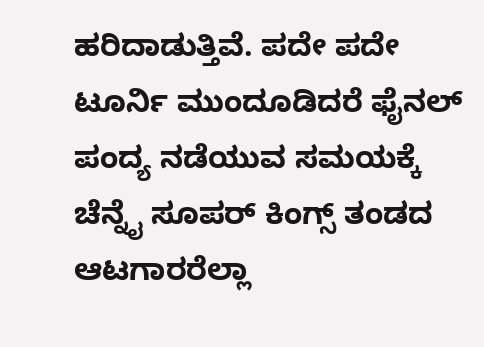ಹರಿದಾಡುತ್ತಿವೆ. ಪದೇ ಪದೇ ಟೂರ್ನಿ ಮುಂದೂಡಿದರೆ ಫೈನಲ್ ಪಂದ್ಯ ನಡೆಯುವ ಸಮಯಕ್ಕೆ ಚೆನ್ನೈ ಸೂಪರ್ ಕಿಂಗ್ಸ್ ತಂಡದ ಆಟಗಾರರೆಲ್ಲಾ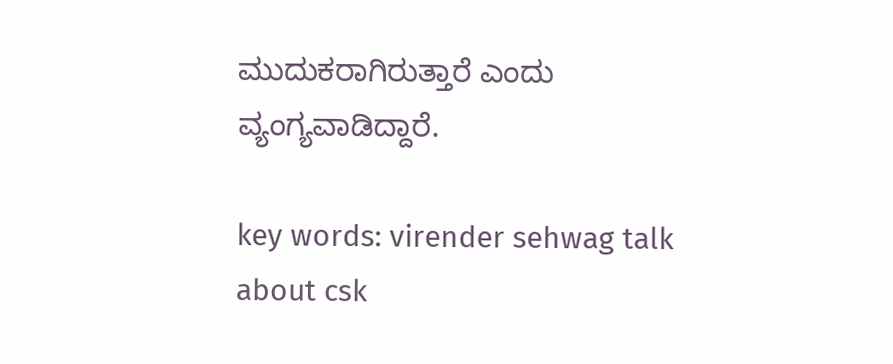ಮುದುಕರಾಗಿರುತ್ತಾರೆ ಎಂದು ವ್ಯಂಗ್ಯವಾಡಿದ್ದಾರೆ.

key words: virender sehwag talk about csk